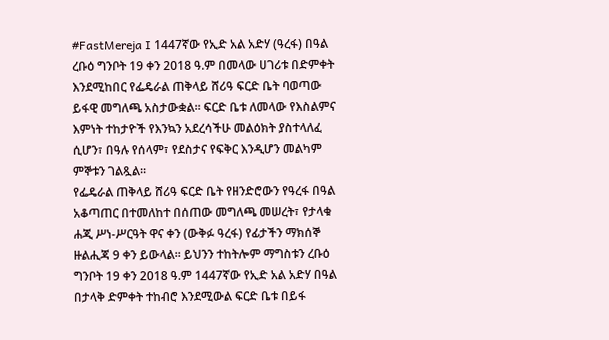#FastMereja I 1447ኛው የኢድ አል አድሃ (ዓረፋ) በዓል ረቡዕ ግንቦት 19 ቀን 2018 ዓ.ም በመላው ሀገሪቱ በድምቀት እንደሚከበር የፌዴራል ጠቅላይ ሸሪዓ ፍርድ ቤት ባወጣው ይፋዊ መግለጫ አስታውቋል። ፍርድ ቤቱ ለመላው የእስልምና እምነት ተከታዮች የእንኳን አደረሳችሁ መልዕክት ያስተላለፈ ሲሆን፣ በዓሉ የሰላም፣ የደስታና የፍቅር እንዲሆን መልካም ምኞቱን ገልጿል።
የፌዴራል ጠቅላይ ሸሪዓ ፍርድ ቤት የዘንድሮውን የዓረፋ በዓል አቆጣጠር በተመለከተ በሰጠው መግለጫ መሠረት፣ የታላቁ ሐጂ ሥነ-ሥርዓት ዋና ቀን (ውቅፉ ዓረፋ) የፊታችን ማክሰኞ ዙልሒጃ 9 ቀን ይውላል። ይህንን ተከትሎም ማግስቱን ረቡዕ ግንቦት 19 ቀን 2018 ዓ.ም 1447ኛው የኢድ አል አድሃ በዓል በታላቅ ድምቀት ተከብሮ እንደሚውል ፍርድ ቤቱ በይፋ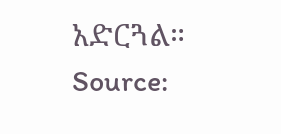አድርጓል።
Source: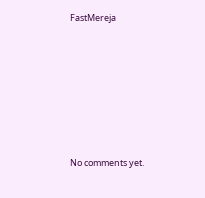FastMereja









No comments yet.